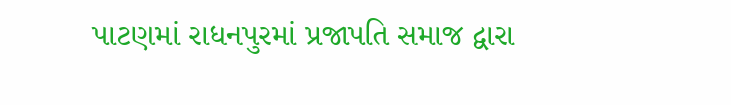પાટણમાં રાધનપુરમાં પ્રજાપતિ સમાજ દ્વારા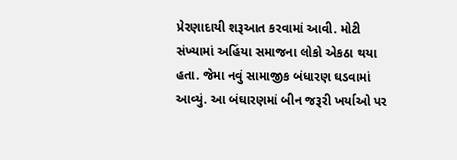પ્રેરણાદાયી શરૂઆત કરવામાં આવી. મોટી સંખ્યામાં અહિંયા સમાજના લોકો એકઠા થયા હતા. જેમા નવું સામાજીક બંધારણ ઘડવામાં આવ્યું. આ બંઘારણમાં બીન જરૂરી ખર્યાઓ પર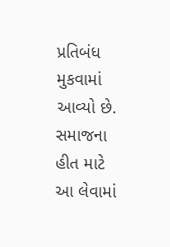પ્રતિબંધ મુકવામાં આવ્યો છે. સમાજના હીત માટે આ લેવામાં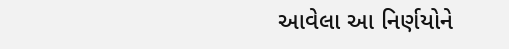આવેલા આ નિર્ણયોને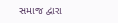સમાજ દ્વારા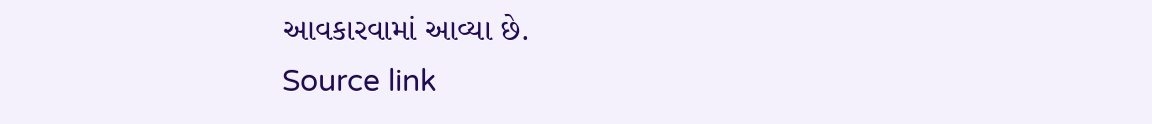આવકારવામાં આવ્યા છે.
Source link